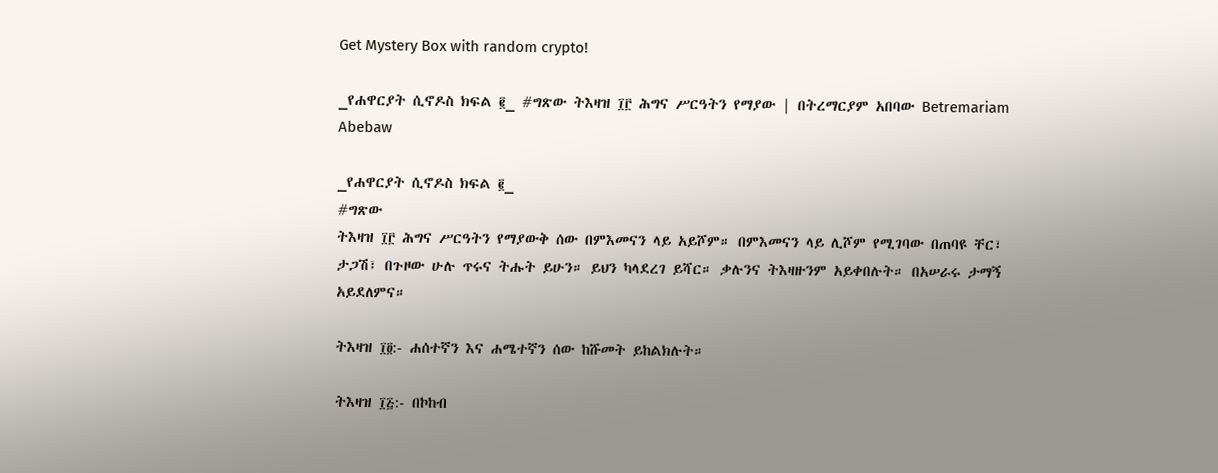Get Mystery Box with random crypto!

_የሐዋርያት ሲኖዶስ ክፍል ፪_ #ግጽው ትእዛዝ ፲፫ ሕግና ሥርዓትን የማያው | በትረማርያም አበባው Betremariam Abebaw

_የሐዋርያት ሲኖዶስ ክፍል ፪_
#ግጽው
ትእዛዝ ፲፫ ሕግና ሥርዓትን የማያውቅ ሰው በምእመናን ላይ አይሾም። በምእመናን ላይ ሊሾም የሚገባው በጠባዩ ቸር፣ ታጋሽ፣ በጉዞው ሁሉ ጥሩና ትሑት ይሁን። ይህን ካላደረገ ይሻር። ቃሉንና ትእዛዙንም አይቀበሉት። በአሠራሩ ታማኝ አይደለምና።

ትእዛዝ ፲፬:- ሐሰተኛን እና ሐሜተኛን ሰው ከሹመት ይከልክሉት።

ትእዛዝ ፲፭:- በኮከብ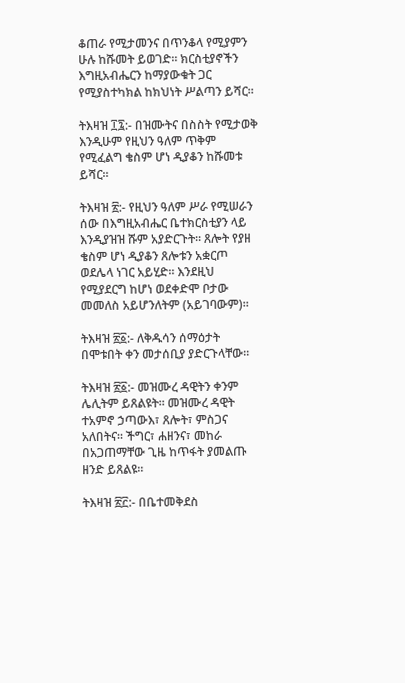ቆጠራ የሚታመንና በጥንቆላ የሚያምን ሁሉ ከሹመት ይወገድ። ክርስቲያኖችን እግዚአብሔርን ከማያውቁት ጋር የሚያስተካክል ከክህነት ሥልጣን ይሻር።

ትእዛዝ ፲፯:- በዝሙትና በስስት የሚታወቅ እንዲሁም የዚህን ዓለም ጥቅም የሚፈልግ ቄስም ሆነ ዲያቆን ከሹመቱ ይሻር።

ትእዛዝ ፳:- የዚህን ዓለም ሥራ የሚሠራን ሰው በእግዚአብሔር ቤተክርስቲያን ላይ እንዲያዝዝ ሹም አያድርጉት። ጸሎት የያዘ ቄስም ሆነ ዲያቆን ጸሎቱን አቋርጦ ወደሌላ ነገር አይሂድ። እንደዚህ የሚያደርግ ከሆነ ወደቀድሞ ቦታው መመለስ አይሆንለትም (አይገባውም)።

ትእዛዝ ፳፩:- ለቅዱሳን ሰማዕታት በሞቱበት ቀን መታሰቢያ ያድርጉላቸው።

ትእዛዝ ፳፩:- መዝሙረ ዳዊትን ቀንም ሌሊትም ይጸልዩት። መዝሙረ ዳዊት ተአምኖ ኃጣውእ፣ ጸሎት፣ ምስጋና አለበትና። ችግር፣ ሐዘንና፣ መከራ በአጋጠማቸው ጊዜ ከጥፋት ያመልጡ ዘንድ ይጸልዩ።

ትእዛዝ ፳፫:- በቤተመቅደስ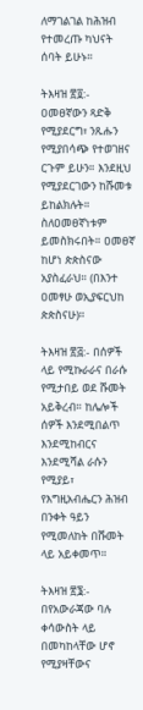ለማገልገል ከሕዝብ የተመረጡ ካህናት ሰባት ይሁኑ።

ትእዛዝ ፳፬:- ዐመፀኛውን ጻድቅ የሚያደርግ፣ ንጹሑን የሚያበሳጭ የተወገዘና ርጉም ይሁን። እንደዚህ የሚያደርገውን ከሹመቱ ይከልክሉት። ስለዐመፀኛነቱም ይመስክሩበት። ዐመፀኛ ከሆነ ጵጵስናው አያስፈራህ። (በእንተ ዐመፃሁ ወኢያፍርህከ ጵጵስናሁ)።

ትእዛዝ ፳፭:- በሰዎች ላይ የሚኩራራና በራሱ የሚታበይ ወደ ሹመት አይቅረብ። ከሌሎች ሰዎች እንደሚበልጥ እንደሚከብርና እንደሚሻል ራሱን የሚያይ፣ የእግዚአብሔርን ሕዝብ በንቀት ዓይን የሚመለከት በሹመት ላይ አይቀመጥ።

ትእዛዝ ፳፮:- በየአውራጃው ባሉ ቀሳውስት ላይ በመካከላቸው ሆኖ የሚያዛቸውና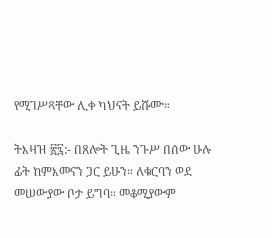የሚገሥጻቸው ሊቀ ካህናት ይሹሙ።

ትእዛዝ ፳፯:- በጸሎት ጊዜ ንጉሥ በሰው ሁሉ ፊት ከምእመናን ጋር ይሁን። ለቁርባን ወደ መሠውያው ቦታ ይግባ። መቆሚያውም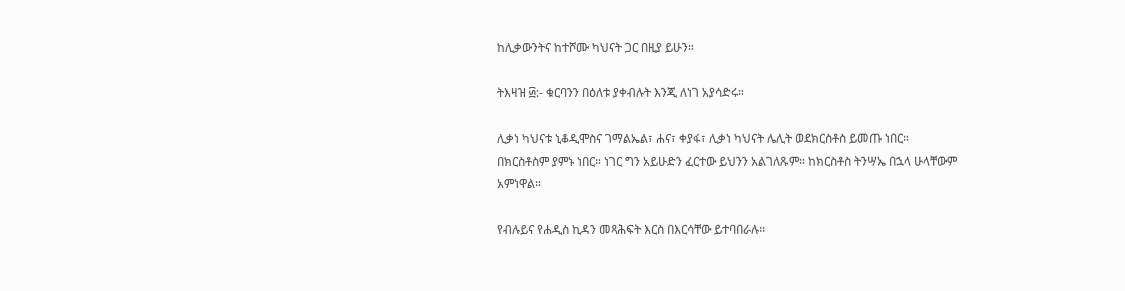ከሊቃውንትና ከተሾሙ ካህናት ጋር በዚያ ይሁን።

ትእዛዝ ፴:- ቁርባንን በዕለቱ ያቀብሉት እንጂ ለነገ አያሳድሩ።

ሊቃነ ካህናቱ ኒቆዲሞስና ገማልኤል፣ ሐና፣ ቀያፋ፣ ሊቃነ ካህናት ሌሊት ወደክርስቶስ ይመጡ ነበር። በክርስቶስም ያምኑ ነበር። ነገር ግን አይሁድን ፈርተው ይህንን አልገለጹም። ከክርስቶስ ትንሣኤ በኋላ ሁላቸውም አምነዋል።

የብሉይና የሐዲስ ኪዳን መጻሕፍት እርስ በእርሳቸው ይተባበራሉ።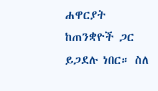ሐዋርያት ከጠንቋዮች ጋር ይጋደሉ ነበር። ስለ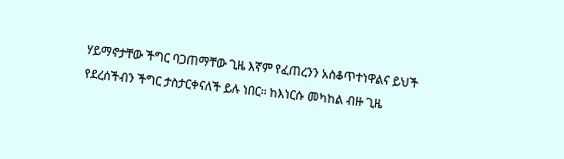ሃይማኖታቸው ችግር ባጋጠማቸው ጊዜ እኛም የፈጠረንን አስቆጥተነዋልና ይህች የደረሰችብን ችግር ታስታርቀናለች ይሉ ነበር። ከእነርሱ መካከል ብዙ ጊዜ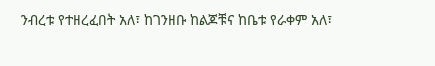ንብረቱ የተዘረፈበት አለ፣ ከገንዘቡ ከልጆቹና ከቤቱ የራቀም አለ፣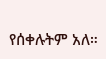የሰቀሉትም አለ።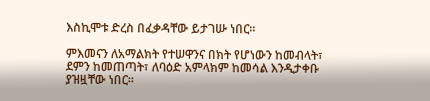እስኪሞቱ ድረስ በፈቃዳቸው ይታገሡ ነበር።

ምእመናን ለአማልክት የተሠዋንና በክት የሆነውን ከመብላት፣ ደምን ከመጠጣት፣ ለባዕድ አምላክም ከመሳል እንዲታቀቡ ያዝዟቸው ነበር።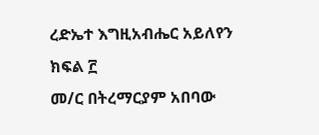ረድኤተ እግዚአብሔር አይለየን
ክፍል ፫
መ/ር በትረማርያም አበባው